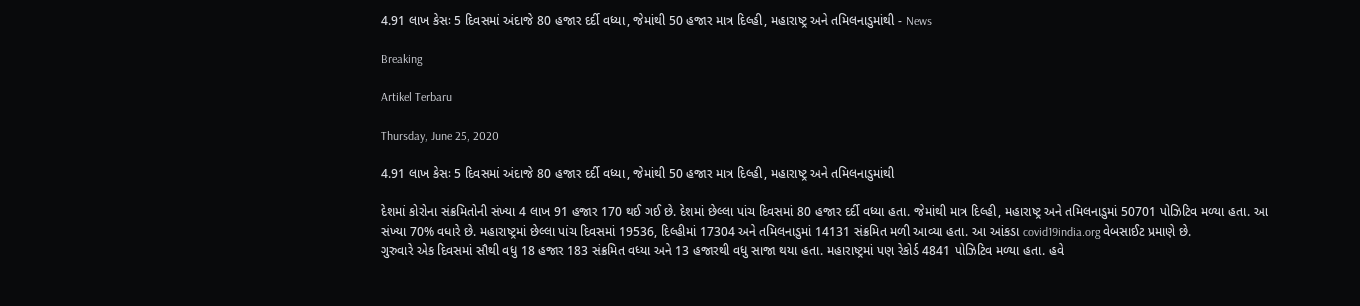4.91 લાખ કેસઃ 5 દિવસમાં અંદાજે 80 હજાર દર્દી વધ્યા, જેમાંથી 50 હજાર માત્ર દિલ્હી, મહારાષ્ટ્ર અને તમિલનાડુમાંથી - News

Breaking

Artikel Terbaru

Thursday, June 25, 2020

4.91 લાખ કેસઃ 5 દિવસમાં અંદાજે 80 હજાર દર્દી વધ્યા, જેમાંથી 50 હજાર માત્ર દિલ્હી, મહારાષ્ટ્ર અને તમિલનાડુમાંથી

દેશમાં કોરોના સંક્રમિતોની સંખ્યા 4 લાખ 91 હજાર 170 થઈ ગઈ છે. દેશમાં છેલ્લા પાંચ દિવસમાં 80 હજાર દર્દી વધ્યા હતા. જેમાંથી માત્ર દિલ્હી, મહારાષ્ટ્ર અને તમિલનાડુમાં 50701 પોઝિટિવ મળ્યા હતા. આ સંખ્યા 70% વધારે છે. મહારાષ્ટ્રમાં છેલ્લા પાંચ દિવસમાં 19536, દિલ્હીમાં 17304 અને તમિલનાડુમાં 14131 સંક્રમિત મળી આવ્યા હતા. આ આંકડા covid19india.org વેબસાઈટ પ્રમાણે છે.
ગુરુવારે એક દિવસમાં સૌથી વધુ 18 હજાર 183 સંક્રમિત વધ્યા અને 13 હજારથી વધુ સાજા થયા હતા. મહારાષ્ટ્રમાં પણ રેકોર્ડ 4841 પોઝિટિવ મળ્યા હતા. હવે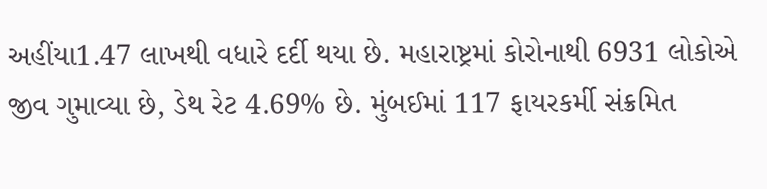અહીંયા1.47 લાખથી વધારે દર્દી થયા છે. મહારાષ્ટ્રમાં કોરોનાથી 6931 લોકોએ જીવ ગુમાવ્યા છે, ડેથ રેટ 4.69% છે. મુંબઈમાં 117 ફાયરકર્મી સંક્રમિત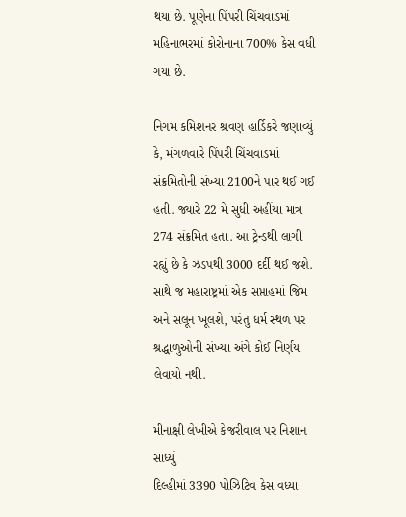થયા છે. પૂણેના પિંપરી ચિંચવાડમાં મહિનાભરમાં કોરોનાના 700% કેસ વધી ગયા છે.

નિગમ કમિશનર શ્રવણ હાર્ડિકરે જણાવ્યું કે, મંગળવારે પિંપરી ચિંચવાડમાં સંક્રમિતોની સંખ્યા 2100ને પાર થઈ ગઈ હતી. જ્યારે 22 મે સુધી અહીંયા માત્ર 274 સંક્રમિત હતા. આ ટ્રેન્ડથી લાગી રહ્યું છે કે ઝડપથી 3000 દર્દી થઈ જશે. સાથે જ મહારાષ્ટ્રમાં એક સપ્તાહમાં જિમ અને સલૂન ખૂલશે, પરંતુ ધર્મ સ્થળ પર શ્રદ્ધાળુઓની સંખ્યા અંગે કોઈ નિર્ણય લેવાયો નથી.

મીનાક્ષી લેખીએ કેજરીવાલ પર નિશાન સાધ્યું
દિલ્હીમાં 3390 પોઝિટિવ કેસ વધ્યા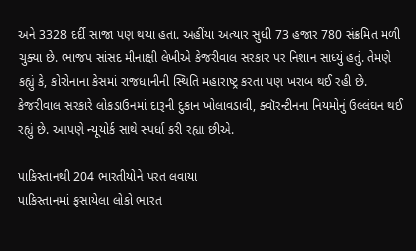અને 3328 દર્દી સાજા પણ થયા હતા. અહીંયા અત્યાર સુધી 73 હજાર 780 સંક્રમિત મળી ચુક્યા છે. ભાજપ સાંસદ મીનાક્ષી લેખીએ કેજરીવાલ સરકાર પર નિશાન સાધ્યું હતું. તેમણે કહ્યું કે, કોરોનાના કેસમાં રાજધાનીની સ્થિતિ મહારાષ્ટ્ર કરતા પણ ખરાબ થઈ રહી છે. કેજરીવાલ સરકારે લોકડાઉનમાં દારૂની દુકાન ખોલાવડાવી, ક્વૉરન્ટીનના નિયમોનું ઉલ્લંઘન થઈ રહ્યું છે. આપણે ન્યૂયોર્ક સાથે સ્પર્ધા કરી રહ્યા છીએ.

પાકિસ્તાનથી 204 ભારતીયોને પરત લવાયા
પાકિસ્તાનમાં ફસાયેલા લોકો ભારત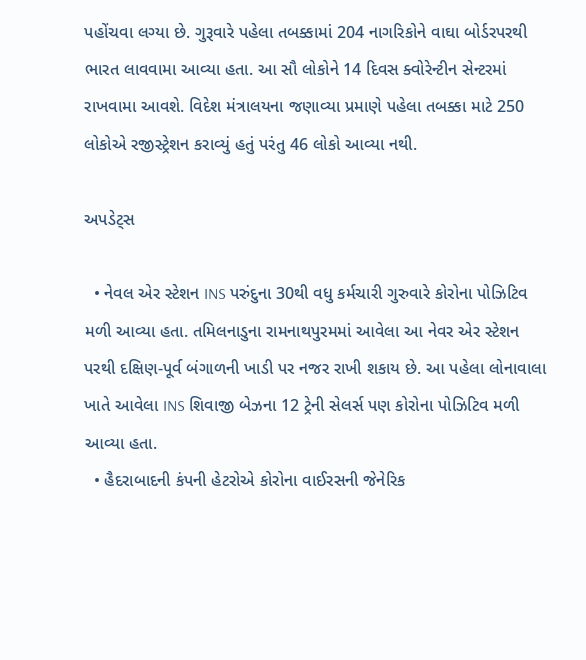પહોંચવા લગ્યા છે. ગુરૂવારે પહેલા તબક્કામાં 204 નાગરિકોને વાઘા બોર્ડરપરથી ભારત લાવવામા આવ્યા હતા. આ સૌ લોકોને 14 દિવસ ક્વોરેન્ટીન સેન્ટરમાં રાખવામા આવશે. વિદેશ મંત્રાલયના જણાવ્યા પ્રમાણે પહેલા તબક્કા માટે 250 લોકોએ રજીસ્ટ્રેશન કરાવ્યું હતું પરંતુ 46 લોકો આવ્યા નથી.

અપડેટ્સ

  • નેવલ એર સ્ટેશન INS પરુંદુના 30થી વધુ કર્મચારી ગુરુવારે કોરોના પોઝિટિવ મળી આવ્યા હતા. તમિલનાડુના રામનાથપુરમમાં આવેલા આ નેવર એર સ્ટેશન પરથી દક્ષિણ-પૂર્વ બંગાળની ખાડી પર નજર રાખી શકાય છે. આ પહેલા લોનાવાલા ખાતે આવેલા INS શિવાજી બેઝના 12 ટ્રેની સેલર્સ પણ કોરોના પોઝિટિવ મળી આવ્યા હતા.
  • હૈદરાબાદની કંપની હેટરોએ કોરોના વાઈરસની જેનેરિક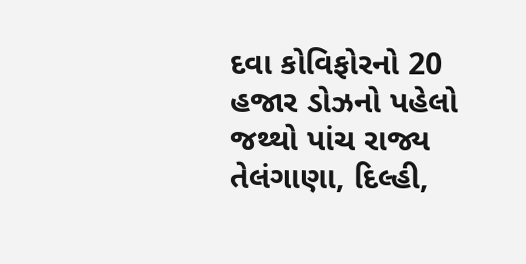દવા કોવિફોરનો 20 હજાર ડોઝનો પહેલો જથ્થો પાંચ રાજ્ય તેલંગાણા, દિલ્હી,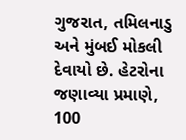ગુજરાત, તમિલનાડુ અને મુંબઈ મોકલી દેવાયો છે. હેટરોના જણાવ્યા પ્રમાણે, 100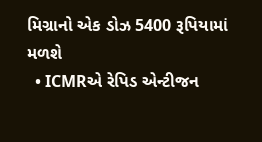મિગ્રાનો એક ડોઝ 5400 રૂપિયામાં મળશે
  • ICMRએ રેપિડ એન્ટીજન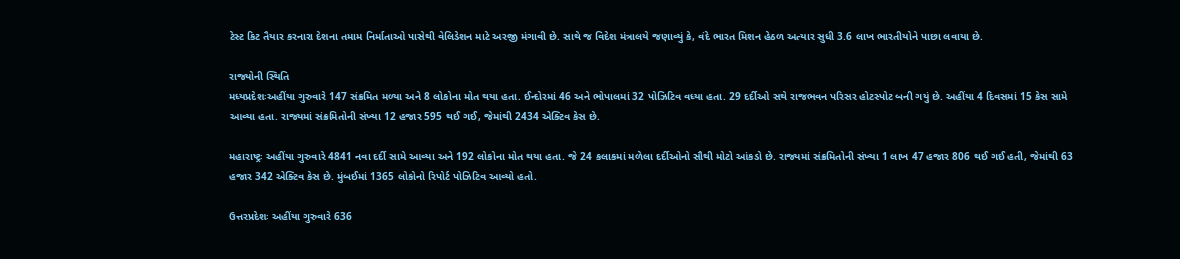ટેસ્ટ કિટ તૈયાર કરનારા દેશના તમામ નિર્માતાઓ પાસેથી વેલિડેશન માટે અરજી મંગાવી છે. સાથે જ વિદેશ મંત્રાલયે જણાવ્યું કે, વંદે ભારત મિશન હેઠળ અત્યાર સુધી 3.6 લાખ ભારતીયોને પાછા લવાયા છે.

રાજ્યોની સ્થિતિ
મધ્યપ્રદેશઃઅહીંયા ગુરુવારે 147 સંક્રમિત મળ્યા અને 8 લોકોના મોત થયા હતા. ઈન્દોરમાં 46 અને ભોપાલમાં 32 પોઝિટિવ વધ્યા હતા. 29 દર્દીઓ સથે રાજભવન પરિસર હોટસ્પોટ બની ગયું છે. અહીંયા 4 દિવસમાં 15 કેસ સામે આવ્યા હતા. રાજ્યમાં સંક્રમિતોની સંખ્યા 12 હજાર 595 થઈ ગઈ, જેમાંથી 2434 એક્ટિવ કેસ છે.

મહારાષ્ટ્રઃ અહીંયા ગુરુવારે 4841 નવા દર્દી સામે આવ્યા અને 192 લોકોના મોત થયા હતા. જે 24 કલાકમાં મળેલા દર્દીઓનો સૌથી મોટો આંકડો છે. રાજ્યમાં સંક્રમિતોની સંખ્યા 1 લાખ 47 હજાર 806 થઈ ગઈ હતી, જેમાંથી 63 હજાર 342 એક્ટિવ કેસ છે. મુંબઈમાં 1365 લોકોનો રિપોર્ટ પોઝિટિવ આવ્યો હતો.

ઉત્તરપ્રદેશઃ અહીંયા ગુરુવારે 636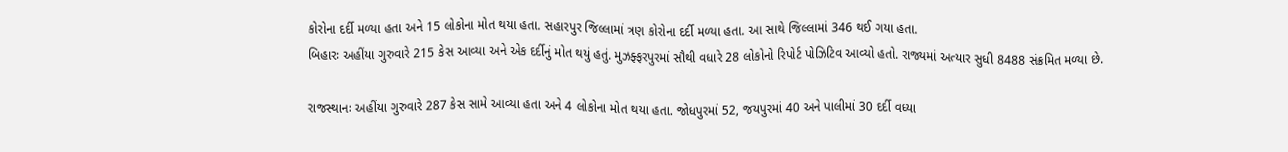કોરોના દર્દી મળ્યા હતા અને 15 લોકોના મોત થયા હતા. સહારપુર જિલ્લામાં ત્રણ કોરોના દર્દી મળ્યા હતા. આ સાથે જિલ્લામાં 346 થઈ ગયા હતા.
બિહારઃ અહીંયા ગુરુવારે 215 કેસ આવ્યા અને એક દર્દીનું મોત થયું હતું. મુઝફ્ફરપુરમાં સૌથી વધારે 28 લોકોનો રિપોર્ટ પોઝિટિવ આવ્યો હતો. રાજ્યમાં અત્યાર સુધી 8488 સંક્રમિત મળ્યા છે.

રાજસ્થાનઃ અહીંયા ગુરુવારે 287 કેસ સામે આવ્યા હતા અને 4 લોકોના મોત થયા હતા. જોધપુરમાં 52, જયપુરમાં 40 અને પાલીમાં 30 દર્દી વધ્યા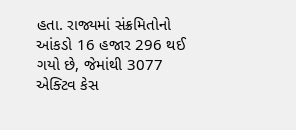હતા. રાજ્યમાં સંક્રમિતોનો આંકડો 16 હજાર 296 થઈ ગયો છે, જેમાંથી 3077 એક્ટિવ કેસ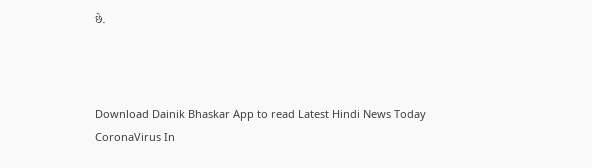છે.



Download Dainik Bhaskar App to read Latest Hindi News Today
CoronaVirus In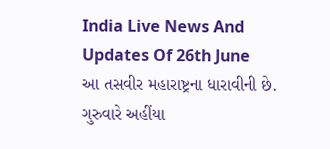India Live News And Updates Of 26th June
આ તસવીર મહારાષ્ટ્રના ધારાવીની છે. ગુરુવારે અહીંયા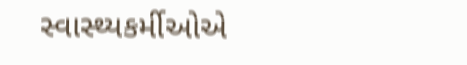સ્વાસ્થ્યકર્મીઓએ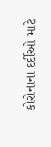કોરોનાના દર્દીઓ માટે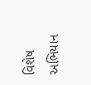વિશેષ અભિયાન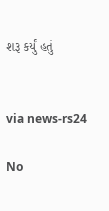શરૂ કર્યું હતું


via news-rs24

No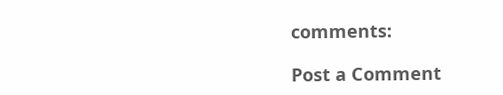comments:

Post a Comment